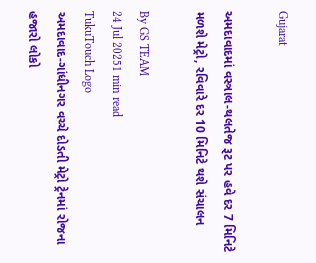Gujarat

અમદાવાદમાં વસ્ત્રાલ-થલતેજ રૂટ પર હવે દર 7 મિનિટે મળશે મેટ્રો, રવિવારે દર 10 મિનિટે થશે સંચાલન

By GS TEAM
24 Jul 20251 min read
TukuTouch Logo
અમદાવાદ-ગાંધીનગર વચ્ચે દોડતી મેટ્રો ટ્રેનમાં રોજના હજારો લોકો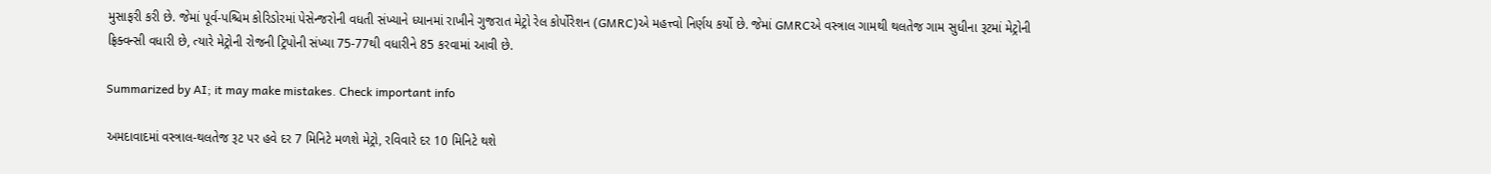મુસાફરી કરી છે. જેમાં પૂર્વ-પશ્ચિમ કોરિડોરમાં પેસેન્જરોની વધતી સંખ્યાને ધ્યાનમાં રાખીને ગુજરાત મેટ્રો રેલ કોર્પોરેશન (GMRC)એ મહત્ત્વો નિર્ણય કર્યો છે. જેમાં GMRCએ વસ્ત્રાલ ગામથી થલતેજ ગામ સુધીના રૂટમાં મેટ્રોની ફ્રિક્વન્સી વધારી છે, ત્યારે મેટ્રોની રોજની ટ્રિપોની સંખ્યા 75-77થી વધારીને 85 કરવામાં આવી છે.

Summarized by AI; it may make mistakes. Check important info

અમદાવાદમાં વસ્ત્રાલ-થલતેજ રૂટ પર હવે દર 7 મિનિટે મળશે મેટ્રો, રવિવારે દર 10 મિનિટે થશે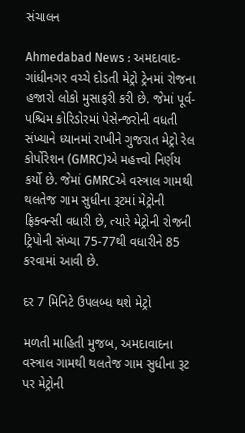સંચાલન

Ahmedabad News : અમદાવાદ-ગાંધીનગર વચ્ચે દોડતી મેટ્રો ટ્રેનમાં રોજના હજારો લોકો મુસાફરી કરી છે. જેમાં પૂર્વ-પશ્ચિમ કોરિડોરમાં પેસેન્જરોની વધતી સંખ્યાને ધ્યાનમાં રાખીને ગુજરાત મેટ્રો રેલ કોર્પોરેશન (GMRC)એ મહત્ત્વો નિર્ણય કર્યો છે. જેમાં GMRCએ વસ્ત્રાલ ગામથી થલતેજ ગામ સુધીના રૂટમાં મેટ્રોની ફ્રિક્વન્સી વધારી છે, ત્યારે મેટ્રોની રોજની ટ્રિપોની સંખ્યા 75-77થી વધારીને 85 કરવામાં આવી છે.

દર 7 મિનિટે ઉપલબ્ધ થશે મેટ્રો

મળતી માહિતી મુજબ, અમદાવાદના વસ્ત્રાલ ગામથી થલતેજ ગામ સુધીના રૂટ પર મેટ્રોની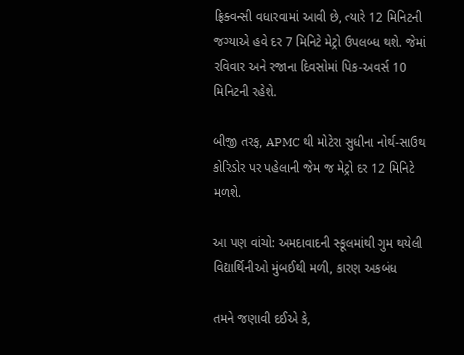ફ્રિક્વન્સી વધારવામાં આવી છે, ત્યારે 12 મિનિટની જગ્યાએ હવે દર 7 મિનિટે મેટ્રો ઉપલબ્ધ થશે. જેમાં રવિવાર અને રજાના દિવસોમાં પિક-અવર્સ 10 મિનિટની રહેશે.

બીજી તરફ, APMC થી મોટેરા સુધીના નોર્થ-સાઉથ કોરિડોર પર પહેલાની જેમ જ મેટ્રો દર 12 મિનિટે મળશે.

આ પણ વાંચો: અમદાવાદની સ્કૂલમાંથી ગુમ થયેલી વિદ્યાર્થિનીઓ મુંબઈથી મળી, કારણ અકબંધ

તમને જણાવી દઈએ કે,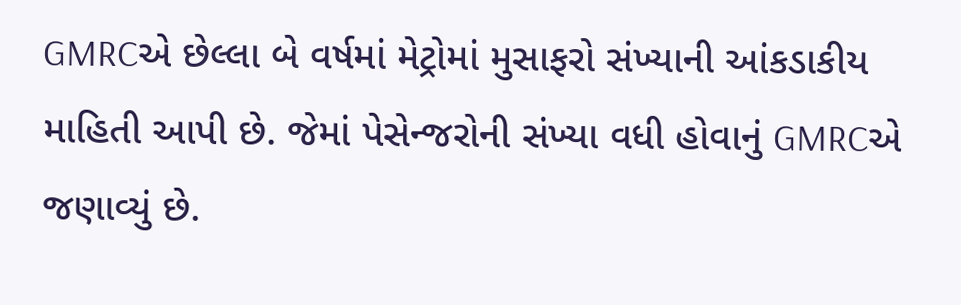GMRCએ છેલ્લા બે વર્ષમાં મેટ્રોમાં મુસાફરો સંખ્યાની આંકડાકીય માહિતી આપી છે. જેમાં પેસેન્જરોની સંખ્યા વધી હોવાનું GMRCએ જણાવ્યું છે.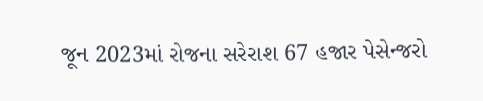જૂન 2023માં રોજના સરેરાશ 67 હજાર પેસેન્જરો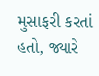મુસાફરી કરતાં હતો, જ્યારે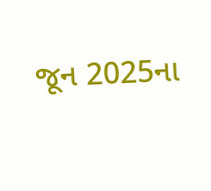જૂન 2025ના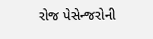રોજ પેસેન્જરોની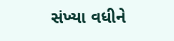સંખ્યા વધીને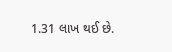1.31 લાખ થઈ છે.